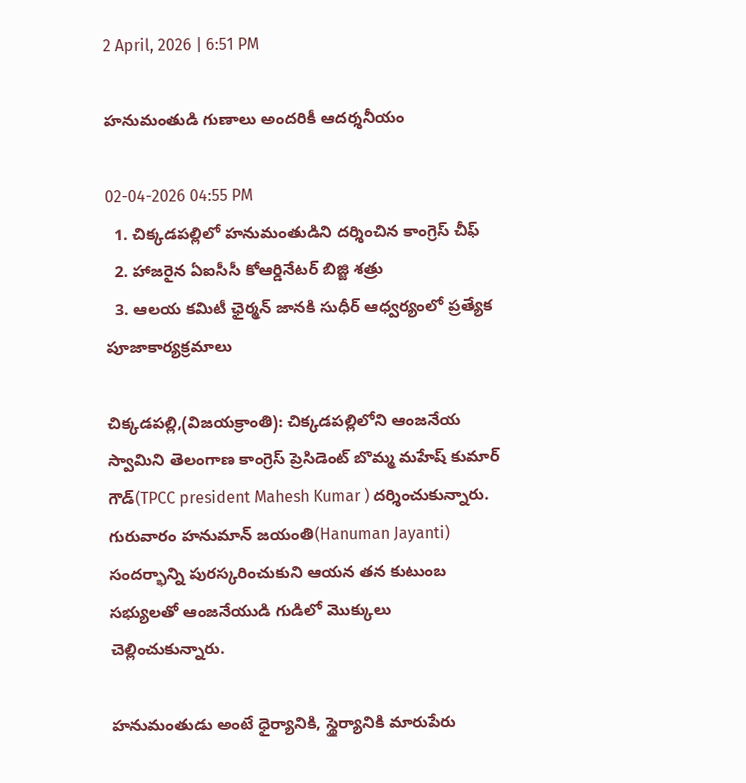2 April, 2026 | 6:51 PM

హనుమంతుడి గుణాలు అందరికీ ఆదర్శనీయం

02-04-2026 04:55 PM
  1. చిక్కడపల్లిలో హనుమంతుడిని దర్శించిన కాంగ్రెస్ చీఫ్
  2. హాజరైన ఏఐసీసీ కోఆర్డినేటర్ బిజ్జి శత్రు
  3. ఆలయ కమిటీ ఛైర్మన్ జానకి సుధీర్ ఆధ్వర్యంలో ప్రత్యేక పూజాకార్యక్రమాలు

చిక్కడపల్లి,(విజయక్రాంతి): చిక్కడపల్లిలోని ఆంజనేయ స్వామిని తెలంగాణ కాంగ్రెస్ ప్రెసిడెంట్ బొమ్మ మహేష్ కుమార్ గౌడ్(TPCC president Mahesh Kumar ) దర్శించుకున్నారు. గురువారం హనుమాన్ జయంతి(Hanuman Jayanti) సందర్భాన్ని పురస్కరించుకుని ఆయన తన కుటుంబ సభ్యులతో ఆంజనేయుడి గుడిలో మొక్కులు చెల్లించుకున్నారు.

హనుమంతుడు అంటే ధైర్యానికి, స్థైర్యానికి మారుపేరు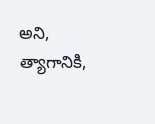అని, త్యాగానికి,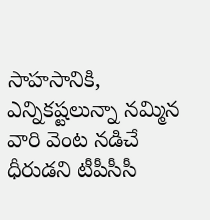సాహసానికి, ఎన్నికష్టలున్నా నమ్మిన వారి వెంట నడిచే ధీరుడని టీపీసీసీ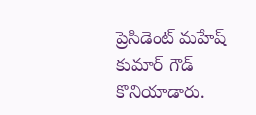ప్రెసిడెంట్ మహేష్ కుమార్ గౌడ్ కొనియాడారు.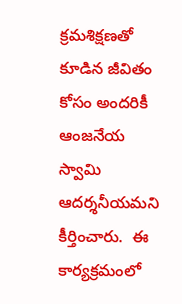క్రమశిక్షణతో కూడిన జీవితం కోసం అందరికీ ఆంజనేయ స్వామి ఆదర్శనీయమని కీర్తించారు.  ఈ కార్యక్రమంలో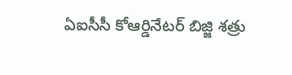ఏఐసీసీ కోఆర్డినేటర్ బిజ్జి శత్రు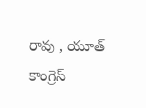రావు , యూత్ కాంగ్రెస్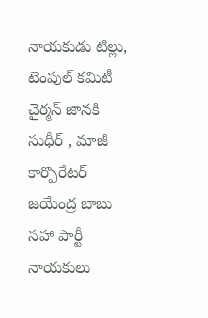నాయకుడు టిల్లు, టెంపుల్ కమిటీ చైర్మన్ జానకి సుధీర్ , మాజీ కార్పొరేటర్ జయేంద్ర బాబు సహా పార్టీ నాయకులు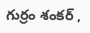గుర్రం శంకర్ ,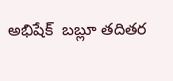అభిషేక్  బబ్లూ తదితర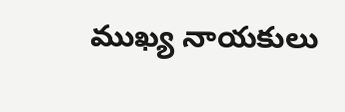ముఖ్య నాయకులు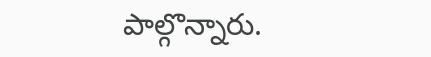పాల్గొన్నారు.